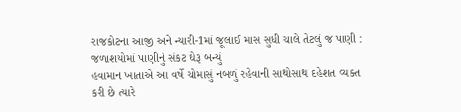રાજકોટના આજી અને ન્યારી-1માં જૂલાઈ માસ સુધી ચાલે તેટલું જ પાણી : જળાશયોમાં પાણીનું સંકટ ઘેરૂ બન્યું
હવામાન ખાતાએ આ વર્ષે ચોમાસું નબળું રહેવાની સાથોસાથ દહેશત વ્યક્ત કરી છે ત્યારે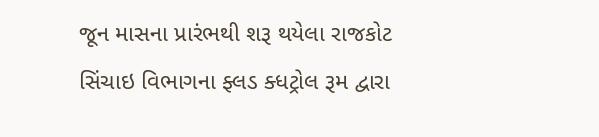જૂન માસના પ્રારંભથી શરૂ થયેલા રાજકોટ સિંચાઇ વિભાગના ફ્લડ ક્ધટ્રોલ રૂમ દ્વારા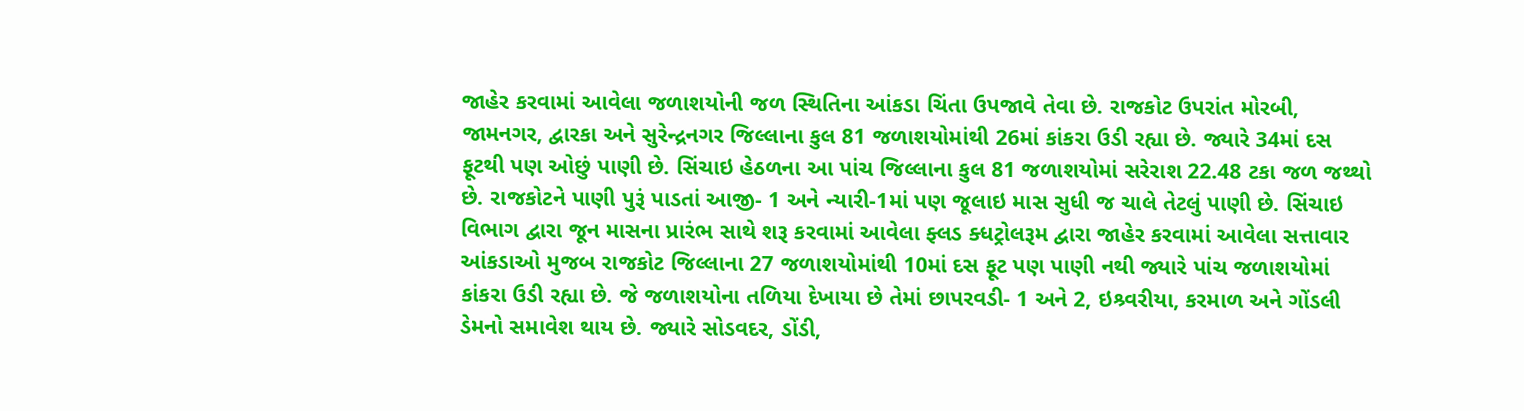જાહેર કરવામાં આવેલા જળાશયોની જળ સ્થિતિના આંકડા ચિંતા ઉપજાવે તેવા છે. રાજકોટ ઉપરાંત મોરબી, જામનગર, દ્વારકા અને સુરેન્દ્રનગર જિલ્લાના કુલ 81 જળાશયોમાંથી 26માં કાંકરા ઉડી રહ્યા છે. જ્યારે 34માં દસ ફૂટથી પણ ઓછું પાણી છે. સિંચાઇ હેઠળના આ પાંચ જિલ્લાના કુલ 81 જળાશયોમાં સરેરાશ 22.48 ટકા જળ જથ્થો છે. રાજકોટને પાણી પુરૂં પાડતાં આજી- 1 અને ન્યારી-1માં પણ જૂલાઇ માસ સુધી જ ચાલે તેટલું પાણી છે. સિંચાઇ વિભાગ દ્વારા જૂન માસના પ્રારંભ સાથે શરૂ કરવામાં આવેલા ફ્લડ ક્ધટ્રોલરૂમ દ્વારા જાહેર કરવામાં આવેલા સત્તાવાર આંકડાઓ મુજબ રાજકોટ જિલ્લાના 27 જળાશયોમાંથી 10માં દસ ફૂટ પણ પાણી નથી જ્યારે પાંચ જળાશયોમાં કાંકરા ઉડી રહ્યા છે. જે જળાશયોના તળિયા દેખાયા છે તેમાં છાપરવડી- 1 અને 2, ઇશ્ર્વરીયા, કરમાળ અને ગોંડલી ડેમનો સમાવેશ થાય છે. જ્યારે સોડવદર, ડોંડી,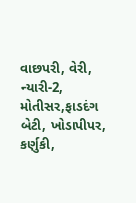વાછપરી, વેરી, ન્યારી-2, મોતીસર,ફાડદંગ બેટી, ખોડાપીપર, કર્ણુકી,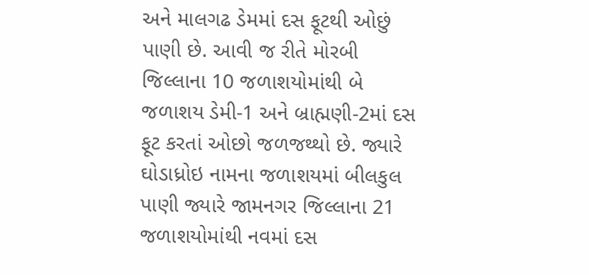અને માલગઢ ડેમમાં દસ ફૂટથી ઓછું પાણી છે. આવી જ રીતે મોરબી જિલ્લાના 10 જળાશયોમાંથી બે જળાશય ડેમી-1 અને બ્રાહ્મણી-2માં દસ ફૂટ કરતાં ઓછો જળજથ્થો છે. જ્યારે ઘોડાધ્રોઇ નામના જળાશયમાં બીલકુલ પાણી જ્યારે જામનગર જિલ્લાના 21 જળાશયોમાંથી નવમાં દસ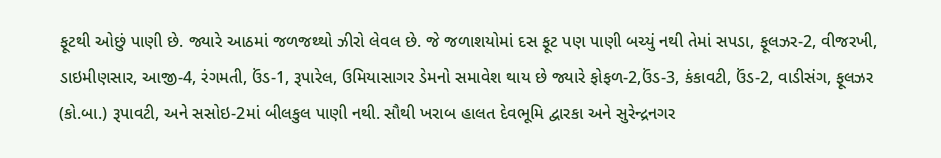ફૂટથી ઓછું પાણી છે. જ્યારે આઠમાં જળજથ્થો ઝીરો લેવલ છે. જે જળાશયોમાં દસ ફૂટ પણ પાણી બચ્યું નથી તેમાં સપડા, ફૂલઝર-2, વીજરખી, ડાઇમીણસાર, આજી-4, રંગમતી, ઉંડ-1, રૂપારેલ, ઉમિયાસાગર ડેમનો સમાવેશ થાય છે જ્યારે ફોફળ-2,ઉંડ-3, કંકાવટી, ઉંડ-2, વાડીસંગ, ફૂલઝર (કો.બા.) રૂપાવટી, અને સસોઇ-2માં બીલકુલ પાણી નથી. સૌથી ખરાબ હાલત દેવભૂમિ દ્વારકા અને સુરેન્દ્રનગર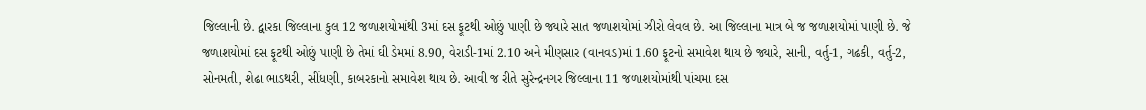જિલ્લાની છે. દ્વારકા જિલ્લાના કુલ 12 જળાશયોમાંથી 3માં દસ ફૂટથી ઓછું પાણી છે જ્યારે સાત જળાશયોમાં ઝીરો લેવલ છે. આ જિલ્લાના માત્ર બે જ જળાશયોમાં પાણી છે. જે જળાશયોમાં દસ ફૂટથી ઓછું પાણી છે તેમાં ઘી ડેમમાં 8.90, વેરાડી-1માં 2.10 અને મીણસાર (વાનવડ)માં 1.60 ફૂટનો સમાવેશ થાય છે જ્યારે, સાની, વર્તુ-1, ગઢકી, વર્તુ-2, સોનમતી, શેઢા ભાડથરી, સીંધણી, કાબરકાનો સમાવેશ થાય છે. આવી જ રીતે સુરેન્દ્રનગર જિલ્લાના 11 જળાશયોમાંથી પાંચમા દસ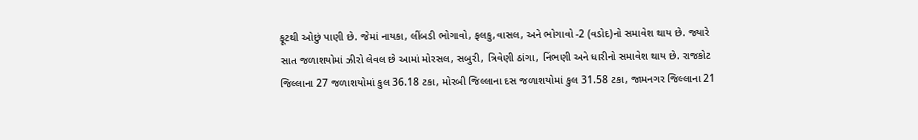ફૂટથી ઓછું પાણી છે. જેમાં નાયકા, લીંબડી ભોગાવો, ફલકુ,વાસલ, અને ભોગાવો -2 (વડોદ)નો સમાવેશ થાય છે. જ્યારે સાત જળાશયોમાં ઝીરો લેવલ છે આમાં મોરસલ, સબુરી, ત્રિવેણી ઠાંગા, નિંભણી અને ધારીનો સમાવેશ થાય છે. રાજકોટ જિલ્લાના 27 જળાશયોમાં કુલ 36.18 ટકા, મોરબી જિલ્લાના દસ જળાશયોમાં કુલ 31.58 ટકા, જામનગર જિલ્લાના 21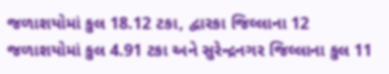જળાશયોમાં કુલ 18.12 ટકા, દ્વારકા જિલ્લાના 12 જળાશયોમાં કુલ 4.91 ટકા અને સુરેન્દ્રનગર જિલ્લાના કુલ 11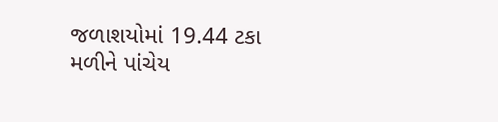જળાશયોમાં 19.44 ટકા મળીને પાંચેય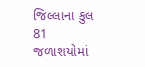જિલ્લાના કુલ 81 જળાશયોમાં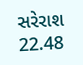સરેરાશ 22.48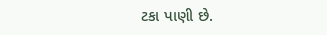ટકા પાણી છે.